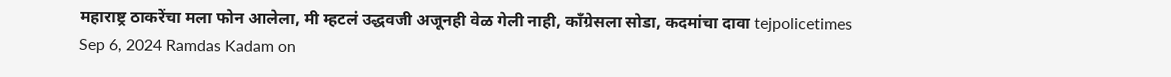महाराष्ट्र ठाकरेंचा मला फोन आलेला, मी म्हटलं उद्धवजी अजूनही वेळ गेली नाही, काँग्रेसला सोडा, कदमांचा दावा tejpolicetimes Sep 6, 2024 Ramdas Kadam on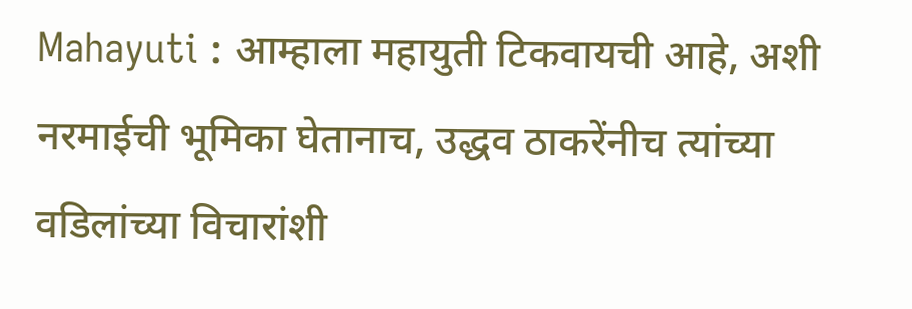Mahayuti : आम्हाला महायुती टिकवायची आहे, अशी नरमाईची भूमिका घेतानाच, उद्धव ठाकरेंनीच त्यांच्या वडिलांच्या विचारांशी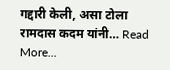गद्दारी केली, असा टोला रामदास कदम यांनी… Read More...